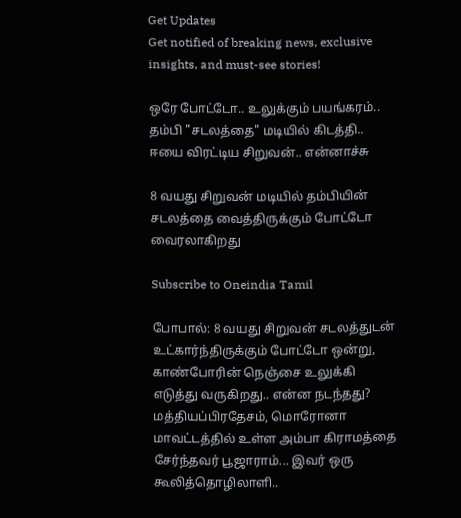Get Updates
Get notified of breaking news, exclusive insights, and must-see stories!

ஒரே போட்டோ.. உலுக்கும் பயங்கரம்.. தம்பி "சடலத்தை" மடியில் கிடத்தி.. ஈயை விரட்டிய சிறுவன்.. என்னாச்சு

8 வயது சிறுவன் மடியில் தம்பியின் சடலத்தை வைத்திருக்கும் போட்டோ வைரலாகிறது

Subscribe to Oneindia Tamil

போபால்: 8 வயது சிறுவன் சடலத்துடன் உட்கார்ந்திருக்கும் போட்டோ ஒன்று, காண்போரின் நெஞ்சை உலுக்கி எடுத்து வருகிறது.. என்ன நடந்தது?
மத்தியப்பிரதேசம், மொரோனா மாவட்டத்தில் உள்ள அம்பா கிராமத்தை சேர்ந்தவர் பூஜாராம்... இவர் ஒரு கூலித்தொழிலாளி..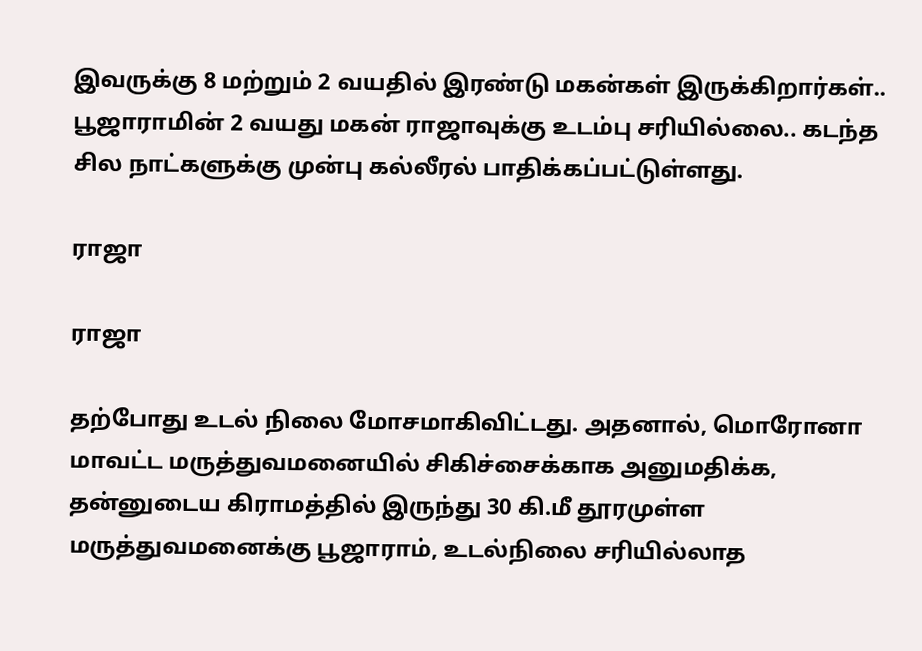இவருக்கு 8 மற்றும் 2 வயதில் இரண்டு மகன்கள் இருக்கிறார்கள்.. பூஜாராமின் 2 வயது மகன் ராஜாவுக்கு உடம்பு சரியில்லை.. கடந்த சில நாட்களுக்கு முன்பு கல்லீரல் பாதிக்கப்பட்டுள்ளது.

ராஜா

ராஜா

தற்போது உடல் நிலை மோசமாகிவிட்டது. அதனால், மொரோனா மாவட்ட மருத்துவமனையில் சிகிச்சைக்காக அனுமதிக்க, தன்னுடைய கிராமத்தில் இருந்து 30 கி.மீ தூரமுள்ள மருத்துவமனைக்கு பூஜாராம், உடல்நிலை சரியில்லாத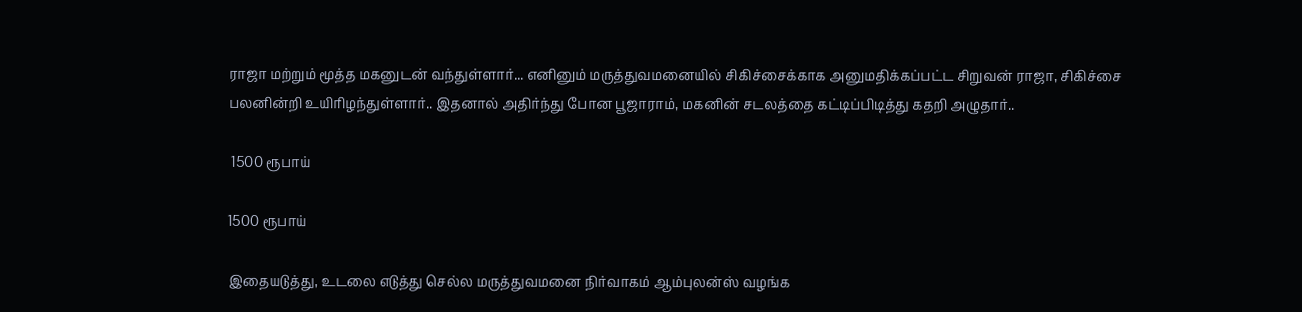ராஜா மற்றும் மூத்த மகனுடன் வந்துள்ளார்... எனினும் மருத்துவமனையில் சிகிச்சைக்காக அனுமதிக்கப்பட்ட சிறுவன் ராஜா, சிகிச்சை பலனின்றி உயிரிழந்துள்ளார்.. இதனால் அதிர்ந்து போன பூஜாராம், மகனின் சடலத்தை கட்டிப்பிடித்து கதறி அழுதார்..

 1500 ரூபாய்

1500 ரூபாய்

இதையடுத்து, உடலை எடுத்து செல்ல மருத்துவமனை நிர்வாகம் ஆம்புலன்ஸ் வழங்க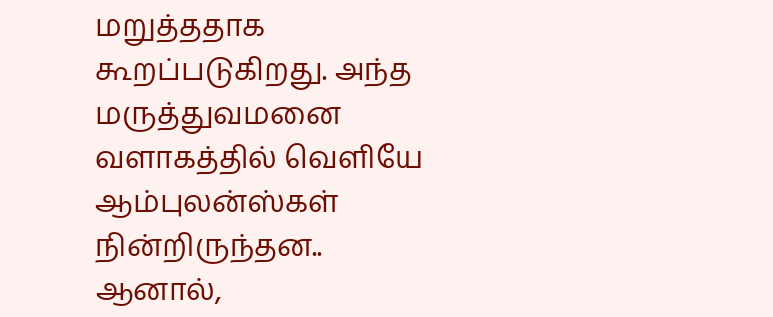மறுத்ததாக கூறப்படுகிறது. அந்த மருத்துவமனை வளாகத்தில் வெளியே ஆம்புலன்ஸ்கள் நின்றிருந்தன.. ஆனால்,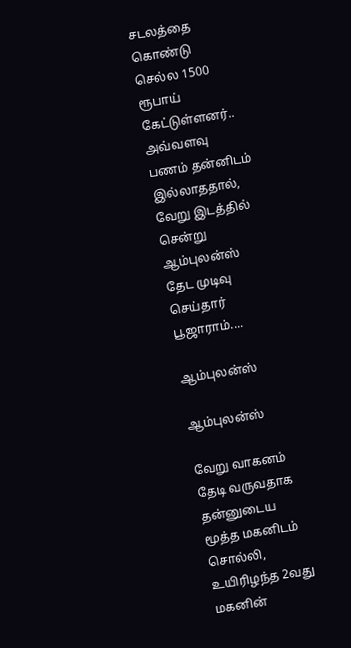சடலத்தை கொண்டு செல்ல 1500 ரூபாய் கேட்டுள்ளனர்.. அவ்வளவு பணம் தன்னிடம் இல்லாததால், வேறு இடத்தில் சென்று ஆம்புலன்ஸ் தேட முடிவு செய்தார் பூஜாராம்....

ஆம்புலன்ஸ்

ஆம்புலன்ஸ்

வேறு வாகனம் தேடி வருவதாக தன்னுடைய மூத்த மகனிடம் சொல்லி, உயிரிழந்த 2வது மகனின்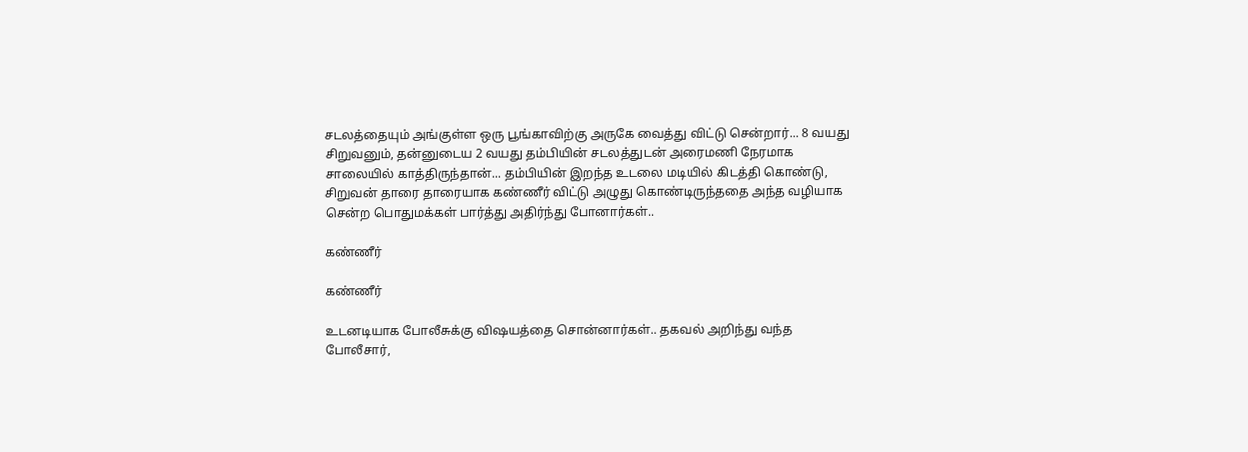சடலத்தையும் அங்குள்ள ஒரு பூங்காவிற்கு அருகே வைத்து விட்டு சென்றார்... 8 வயது சிறுவனும், தன்னுடைய 2 வயது தம்பியின் சடலத்துடன் அரைமணி நேரமாக சாலையில் காத்திருந்தான்... தம்பியின் இறந்த உடலை மடியில் கிடத்தி கொண்டு, சிறுவன் தாரை தாரையாக கண்ணீர் விட்டு அழுது கொண்டிருந்ததை அந்த வழியாக சென்ற பொதுமக்கள் பார்த்து அதிர்ந்து போனார்கள்..

கண்ணீர்

கண்ணீர்

உடனடியாக போலீசுக்கு விஷயத்தை சொன்னார்கள்.. தகவல் அறிந்து வந்த போலீசார்,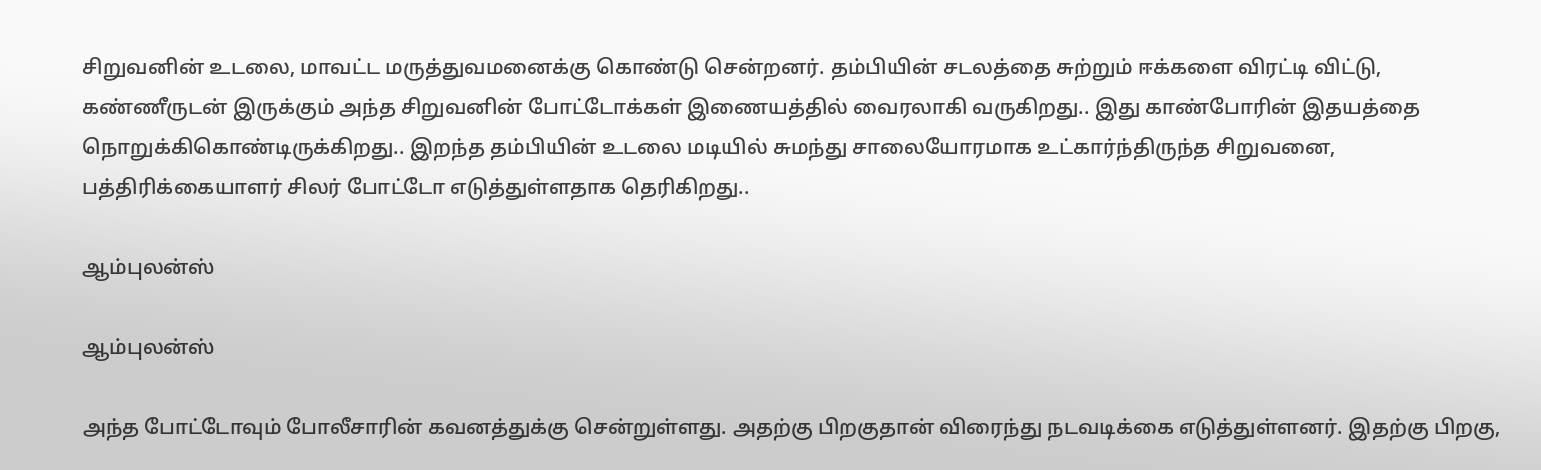சிறுவனின் உடலை, மாவட்ட மருத்துவமனைக்கு கொண்டு சென்றனர். தம்பியின் சடலத்தை சுற்றும் ஈக்களை விரட்டி விட்டு, கண்ணீருடன் இருக்கும் அந்த சிறுவனின் போட்டோக்கள் இணையத்தில் வைரலாகி வருகிறது.. இது காண்போரின் இதயத்தை நொறுக்கிகொண்டிருக்கிறது.. இறந்த தம்பியின் உடலை மடியில் சுமந்து சாலையோரமாக உட்கார்ந்திருந்த சிறுவனை, பத்திரிக்கையாளர் சிலர் போட்டோ எடுத்துள்ளதாக தெரிகிறது..

ஆம்புலன்ஸ்

ஆம்புலன்ஸ்

அந்த போட்டோவும் போலீசாரின் கவனத்துக்கு சென்றுள்ளது. அதற்கு பிறகுதான் விரைந்து நடவடிக்கை எடுத்துள்ளனர். இதற்கு பிறகு,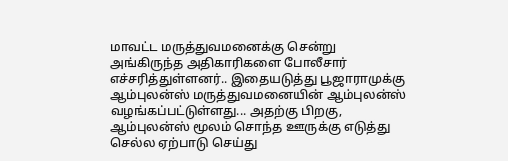மாவட்ட மருத்துவமனைக்கு சென்று அங்கிருந்த அதிகாரிகளை போலீசார் எச்சரித்துள்ளனர்.. இதையடுத்து பூஜாராமுக்கு ஆம்புலன்ஸ் மருத்துவமனையின் ஆம்புலன்ஸ் வழங்கப்பட்டுள்ளது... அதற்கு பிறகு, ஆம்புலன்ஸ் மூலம் சொந்த ஊருக்கு எடுத்து செல்ல ஏற்பாடு செய்து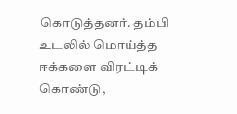கொடுத்தனர். தம்பி உடலில் மொய்த்த ஈக்களை விரட்டிக் கொண்டு,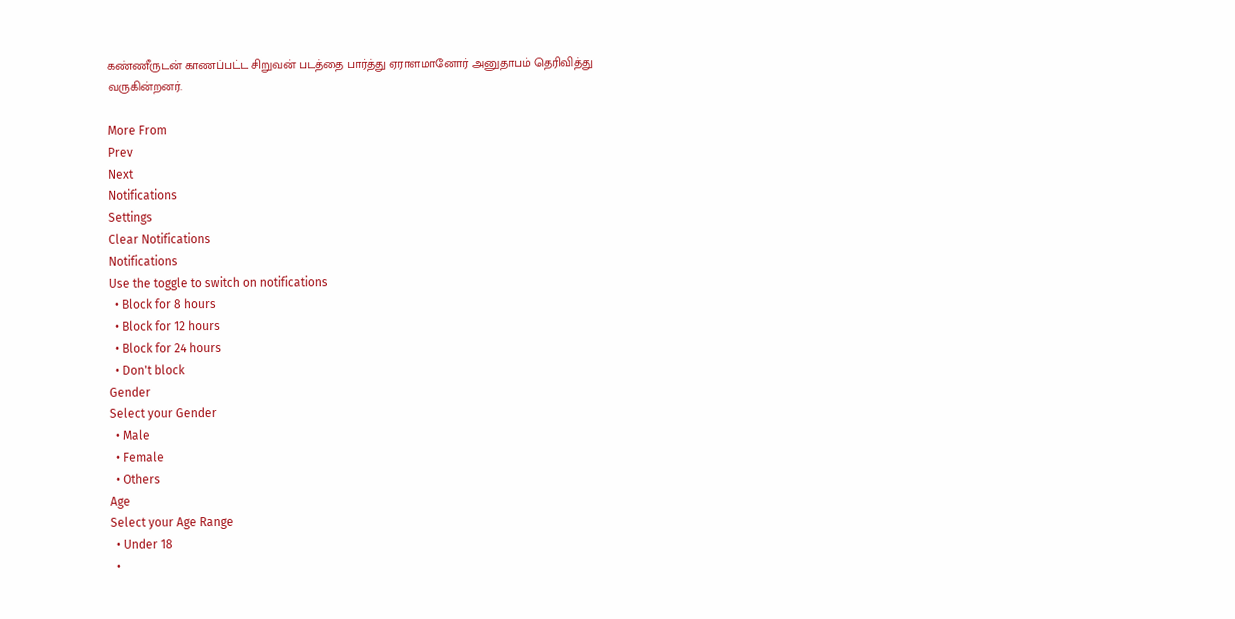கண்ணீருடன் காணப்பட்ட சிறுவன் படத்தை பார்த்து ஏராளமானோர் அனுதாபம் தெரிவித்து வருகின்றனர்.

More From
Prev
Next
Notifications
Settings
Clear Notifications
Notifications
Use the toggle to switch on notifications
  • Block for 8 hours
  • Block for 12 hours
  • Block for 24 hours
  • Don't block
Gender
Select your Gender
  • Male
  • Female
  • Others
Age
Select your Age Range
  • Under 18
  •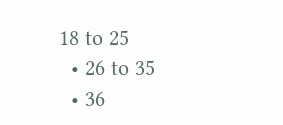18 to 25
  • 26 to 35
  • 36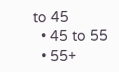to 45
  • 45 to 55
  • 55+